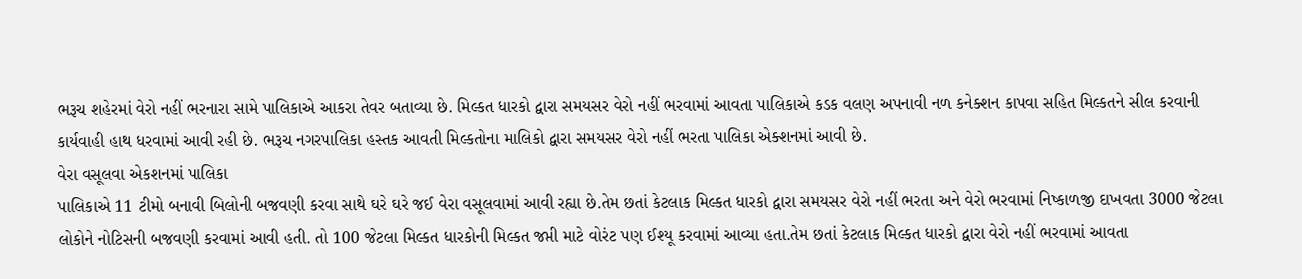ભરૂચ શહેરમાં વેરો નહીં ભરનારા સામે પાલિકાએ આકરા તેવર બતાવ્યા છે. મિલ્કત ધારકો દ્વારા સમયસર વેરો નહીં ભરવામાં આવતા પાલિકાએ કડક વલણ અપનાવી નળ કનેક્શન કાપવા સહિત મિલ્કતને સીલ કરવાની કાર્યવાહી હાથ ધરવામાં આવી રહી છે. ભરૂચ નગરપાલિકા હસ્તક આવતી મિલ્કતોના માલિકો દ્વારા સમયસર વેરો નહીં ભરતા પાલિકા એક્શનમાં આવી છે.
વેરા વસૂલવા એકશનમાં પાલિકા
પાલિકાએ 11 ટીમો બનાવી બિલોની બજવણી કરવા સાથે ઘરે ઘરે જઈ વેરા વસૂલવામાં આવી રહ્યા છે.તેમ છતાં કેટલાક મિલ્કત ધારકો દ્વારા સમયસર વેરો નહીં ભરતા અને વેરો ભરવામાં નિષ્કાળજી દાખવતા 3000 જેટલા લોકોને નોટિસની બજવણી કરવામાં આવી હતી. તો 100 જેટલા મિલ્કત ધારકોની મિલ્કત જપ્તી માટે વોરંટ પણ ઈશ્યૂ કરવામાં આવ્યા હતા.તેમ છતાં કેટલાક મિલ્કત ધારકો દ્વારા વેરો નહીં ભરવામાં આવતા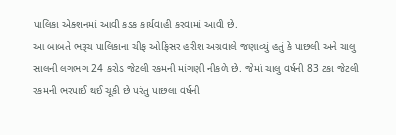પાલિકા એક્શનમાં આવી કડક કાર્યવાહી કરવામાં આવી છે.
આ બાબતે ભરૂચ પાલિકાના ચીફ ઓફિસર હરીશ અગ્રવાલે જણાવ્યું હતું કે પાછલી અને ચાલુ સાલની લગભગ 24 કરોડ જેટલી રકમની માંગણી નીકળે છે. જેમાં ચાલુ વર્ષની 83 ટકા જેટલી રકમની ભરપાઈ થઈ ચૂકી છે પરંતુ પાછલા વર્ષની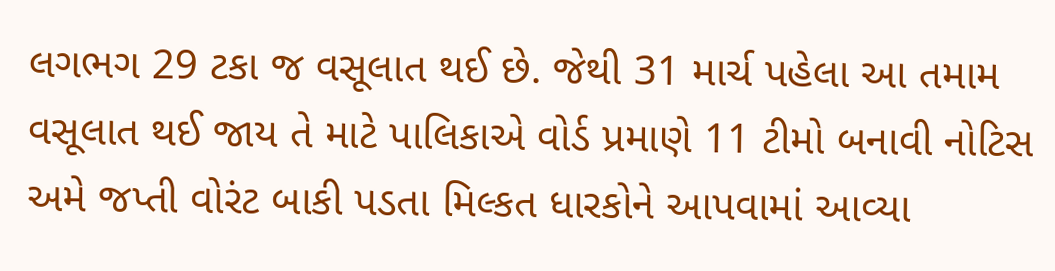લગભગ 29 ટકા જ વસૂલાત થઈ છે. જેથી 31 માર્ચ પહેલા આ તમામ વસૂલાત થઈ જાય તે માટે પાલિકાએ વોર્ડ પ્રમાણે 11 ટીમો બનાવી નોટિસ અમે જપ્તી વોરંટ બાકી પડતા મિલ્કત ધારકોને આપવામાં આવ્યા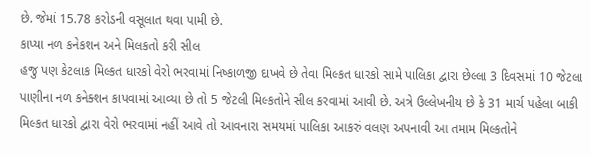છે. જેમાં 15.78 કરોડની વસૂલાત થવા પામી છે.
કાપ્યા નળ કનેકશન અને મિલકતો કરી સીલ
હજુ પણ કેટલાક મિલ્કત ધારકો વેરો ભરવામાં નિષ્કાળજી દાખવે છે તેવા મિલ્કત ધારકો સામે પાલિકા દ્વારા છેલ્લા 3 દિવસમાં 10 જેટલા પાણીના નળ કનેક્શન કાપવામાં આવ્યા છે તો 5 જેટલી મિલ્કતોને સીલ કરવામાં આવી છે. અત્રે ઉલ્લેખનીય છે કે 31 માર્ચ પહેલા બાકી મિલ્કત ધારકો દ્વારા વેરો ભરવામાં નહીં આવે તો આવનારા સમયમાં પાલિકા આકરું વલણ અપનાવી આ તમામ મિલ્કતોને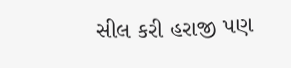સીલ કરી હરાજી પણ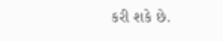કરી શકે છે.